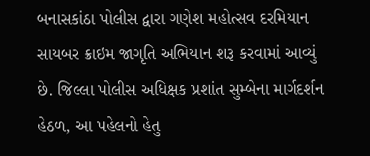બનાસકાંઠા પોલીસ દ્વારા ગણેશ મહોત્સવ દરમિયાન સાયબર ક્રાઇમ જાગૃતિ અભિયાન શરૂ કરવામાં આવ્યું છે. જિલ્લા પોલીસ અધિક્ષક પ્રશાંત સુમ્બેના માર્ગદર્શન હેઠળ, આ પહેલનો હેતુ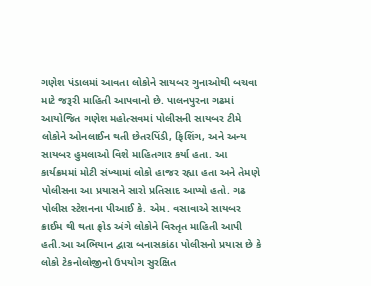ગણેશ પંડાલમાં આવતા લોકોને સાયબર ગુનાઓથી બચવા માટે જરૂરી માહિતી આપવાનો છે. પાલનપુરના ગઢમાં આયોજિત ગણેશ મહોત્સવમાં પોલીસની સાયબર ટીમે લોકોને ઓનલાઈન થતી છેતરપિંડી, ફિશિંગ, અને અન્ય સાયબર હુમલાઓ વિશે માહિતગાર કર્યા હતા. આ કાર્યક્રમમાં મોટી સંખ્યામાં લોકો હાજર રહ્યા હતા અને તેમણે પોલીસના આ પ્રયાસને સારો પ્રતિસાદ આપ્યો હતો. ગઢ પોલીસ સ્ટેશનના પીઆઈ કે. એમ. વસાવાએ સાયબર ક્રાઈમ થી થતા ફ્રોડ અંગે લોકોને વિસ્તૃત માહિતી આપી હતી.આ અભિયાન દ્વારા બનાસકાંઠા પોલીસનો પ્રયાસ છે કે લોકો ટેકનોલોજીનો ઉપયોગ સુરક્ષિત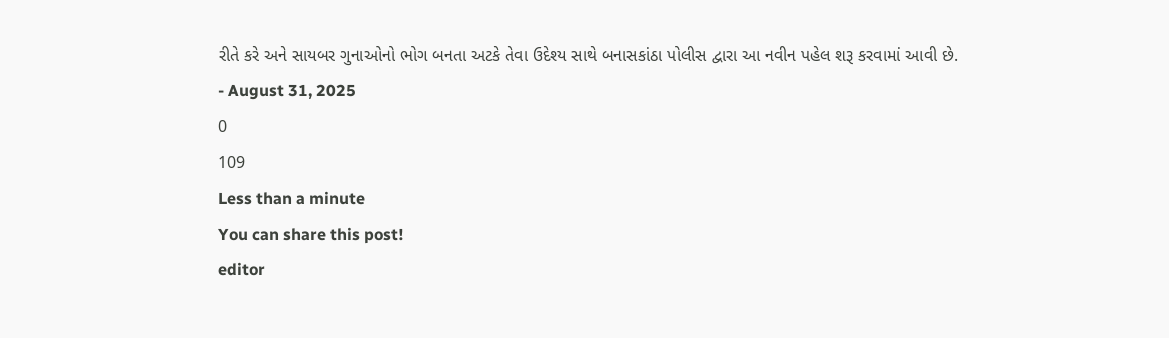રીતે કરે અને સાયબર ગુનાઓનો ભોગ બનતા અટકે તેવા ઉદેશ્ય સાથે બનાસકાંઠા પોલીસ દ્વારા આ નવીન પહેલ શરૂ કરવામાં આવી છે.
- August 31, 2025
0
109
Less than a minute
You can share this post!
editor